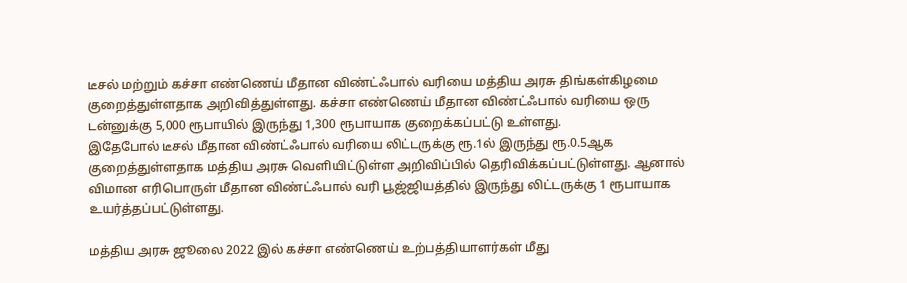டீசல் மற்றும் கச்சா எண்ணெய் மீதான விண்ட்ஃபால் வரியை மத்திய அரசு திங்கள்கிழமை குறைத்துள்ளதாக அறிவித்துள்ளது. கச்சா எண்ணெய் மீதான விண்ட்ஃபால் வரியை ஒரு டன்னுக்கு 5,000 ரூபாயில் இருந்து 1,300 ரூபாயாக குறைக்கப்பட்டு உள்ளது.
இதேபோல் டீசல் மீதான விண்ட்ஃபால் வரியை லிட்டருக்கு ரூ.1ல் இருந்து ரூ.0.5ஆக குறைத்துள்ளதாக மத்திய அரசு வெளியிட்டுள்ள அறிவிப்பில் தெரிவிக்கப்பட்டுள்ளது. ஆனால் விமான எரிபொருள் மீதான விண்ட்ஃபால் வரி பூஜ்ஜியத்தில் இருந்து லிட்டருக்கு 1 ரூபாயாக உயர்த்தப்பட்டுள்ளது.

மத்திய அரசு ஜூலை 2022 இல் கச்சா எண்ணெய் உற்பத்தியாளர்கள் மீது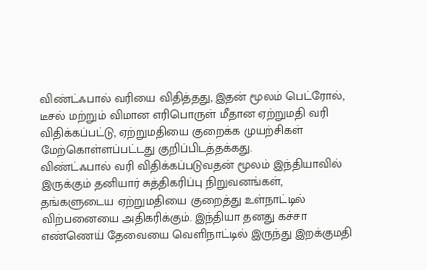விண்ட்ஃபால் வரியை விதித்தது, இதன் மூலம் பெட்ரோல், டீசல் மற்றும் விமான எரிபொருள் மீதான ஏற்றுமதி வரி விதிக்கப்பட்டு, ஏற்றுமதியை குறைக்க முயற்சிகள் மேற்கொள்ளப்பட்டது குறிப்பிடத்தக்கது.
விண்ட்ஃபால் வரி விதிக்கப்படுவதன் மூலம் இந்தியாவில் இருக்கும் தனியார் சுத்திகரிப்பு நிறுவனங்கள், தங்களுடைய ஏற்றுமதியை குறைத்து உள்நாட்டில் விற்பனையை அதிகரிக்கும். இந்தியா தனது கச்சா எண்ணெய் தேவையை வெளிநாட்டில் இருந்து இறக்குமதி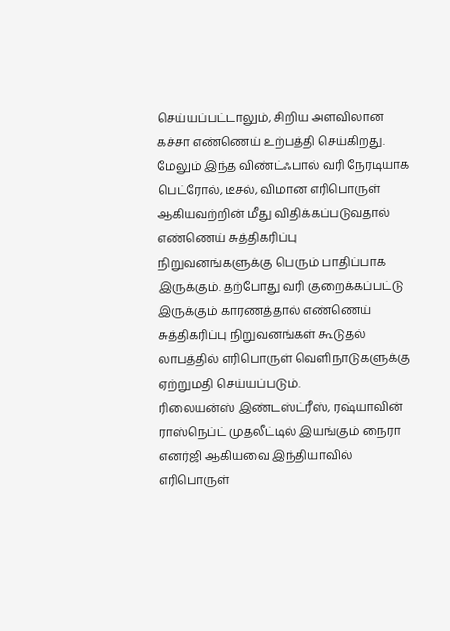செய்யப்பட்டாலும், சிறிய அளவிலான கச்சா எண்ணெய் உற்பத்தி செய்கிறது.
மேலும் இந்த விண்ட்ஃபால் வரி நேரடியாக பெட்ரோல், டீசல், விமான எரிபொருள் ஆகியவற்றின் மீது விதிக்கப்படுவதால் எண்ணெய் சுத்திகரிப்பு நிறுவனங்களுக்கு பெரும் பாதிப்பாக இருக்கும். தற்போது வரி குறைக்கப்பட்டு இருக்கும் காரணத்தால் எண்ணெய் சுத்திகரிப்பு நிறுவனங்கள் கூடுதல் லாபத்தில் எரிபொருள் வெளிநாடுகளுக்கு ஏற்றுமதி செய்யப்படும்.
ரிலையன்ஸ் இண்டஸ்ட்ரீஸ், ரஷ்யாவின் ராஸ்நெப்ட் முதலீட்டில் இயங்கும் நைரா எனர்ஜி ஆகியவை இந்தியாவில் எரிபொருள்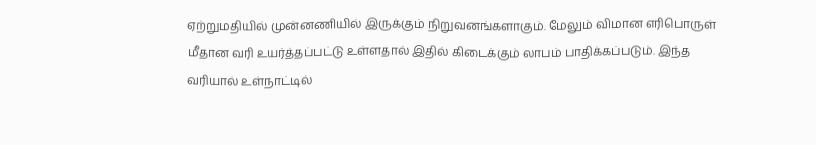ஏற்றுமதியில் முன்னணியில் இருக்கும் நிறுவனங்களாகும். மேலும் விமான எரிபொருள் மீதான வரி உயர்த்தப்பட்டு உள்ளதால் இதில் கிடைக்கும் லாபம் பாதிக்கப்படும். இந்த வரியால் உள்நாட்டில்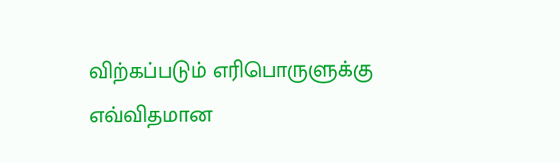விற்கப்படும் எரிபொருளுக்கு எவ்விதமான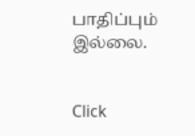பாதிப்பும் இல்லை.


Click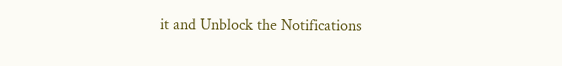it and Unblock the Notifications